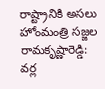రాష్ట్రానికి అసలు హోంమంత్రి సజ్జల రామకృష్ణారెడ్డి: వర్ల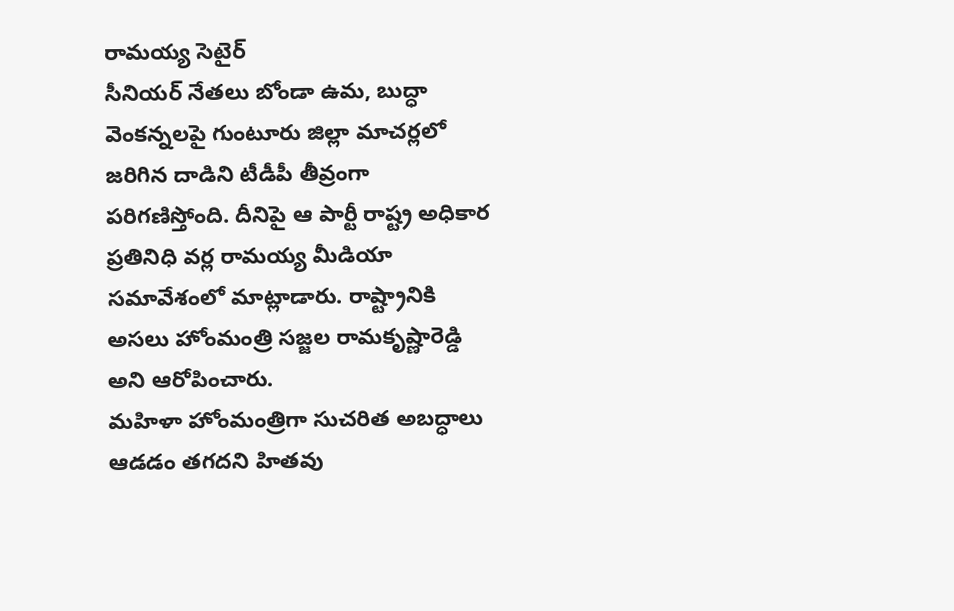రామయ్య సెటైర్
సీనియర్ నేతలు బోండా ఉమ, బుద్ధా వెంకన్నలపై గుంటూరు జిల్లా మాచర్లలో జరిగిన దాడిని టీడీపీ తీవ్రంగా పరిగణిస్తోంది. దీనిపై ఆ పార్టీ రాష్ట్ర అధికార ప్రతినిధి వర్ల రామయ్య మీడియా సమావేశంలో మాట్లాడారు. రాష్ట్రానికి అసలు హోంమంత్రి సజ్జల రామకృష్ణారెడ్డి అని ఆరోపించారు.
మహిళా హోంమంత్రిగా సుచరిత అబద్ధాలు ఆడడం తగదని హితవు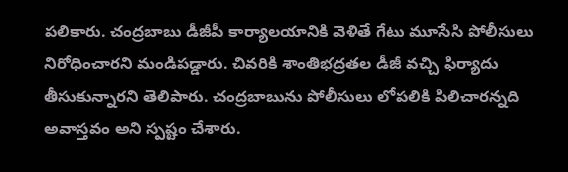పలికారు. చంద్రబాబు డీజీపీ కార్యాలయానికి వెళితే గేటు మూసేసి పోలీసులు నిరోధించారని మండిపడ్డారు. చివరికి శాంతిభద్రతల డీజీ వచ్చి ఫిర్యాదు తీసుకున్నారని తెలిపారు. చంద్రబాబును పోలీసులు లోపలికి పిలిచారన్నది అవాస్తవం అని స్పష్టం చేశారు.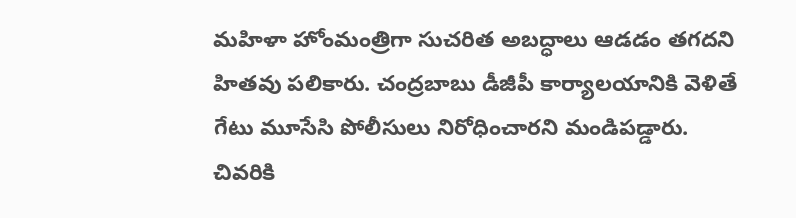మహిళా హోంమంత్రిగా సుచరిత అబద్ధాలు ఆడడం తగదని హితవు పలికారు. చంద్రబాబు డీజీపీ కార్యాలయానికి వెళితే గేటు మూసేసి పోలీసులు నిరోధించారని మండిపడ్డారు. చివరికి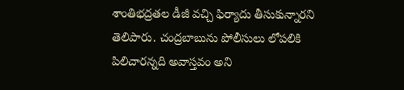శాంతిభద్రతల డీజీ వచ్చి ఫిర్యాదు తీసుకున్నారని తెలిపారు. చంద్రబాబును పోలీసులు లోపలికి పిలిచారన్నది అవాస్తవం అని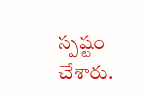స్పష్టం చేశారు.